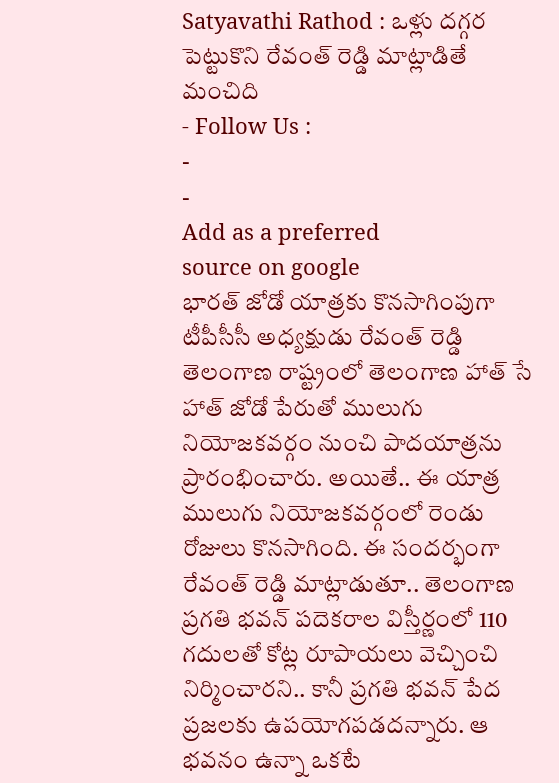Satyavathi Rathod : ఒళ్లు దగ్గర పెట్టుకొని రేవంత్ రెడ్డి మాట్లాడితే మంచిది
- Follow Us :
-
-
Add as a preferred
source on google
భారత్ జోడో యాత్రకు కొనసాగింపుగా టీపీసీసీ అధ్యక్షుడు రేవంత్ రెడ్డి తెలంగాణ రాష్ట్రంలో తెలంగాణ హాత్ సే హాత్ జోడో పేరుతో ములుగు నియోజకవర్గం నుంచి పాదయాత్రను ప్రారంభించారు. అయితే.. ఈ యాత్ర ములుగు నియోజకవర్గంలో రెండు రోజులు కొనసాగింది. ఈ సందర్భంగా రేవంత్ రెడ్డి మాట్లాడుతూ.. తెలంగాణ ప్రగతి భవన్ పదెకరాల విస్తీర్ణంలో 110 గదులతో కోట్ల రూపాయలు వెచ్చించి నిర్మించారని.. కానీ ప్రగతి భవన్ పేద ప్రజలకు ఉపయోగపడదన్నారు. ఆ భవనం ఉన్నా ఒకటే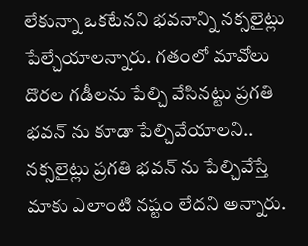లేకున్నా ఒకటేనని భవనాన్ని నక్సలైట్లు పేల్చేయాలన్నారు. గతంలో మావోలు దొరల గడీలను పేల్చి వేసినట్టు ప్రగతి భవన్ ను కూడా పేల్చివేయాలని.. నక్సలైట్లు ప్రగతి భవన్ ను పేల్చివేస్తే మాకు ఎలాంటి నష్టం లేదని అన్నారు.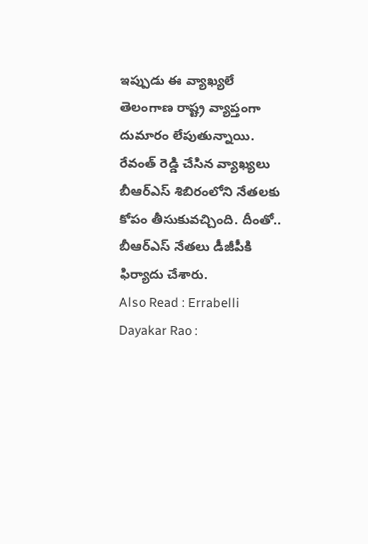ఇప్పుడు ఈ వ్యాఖ్యలే తెలంగాణ రాష్ట్ర వ్యాప్తంగా దుమారం లేపుతున్నాయి. రేవంత్ రెడ్డి చేసిన వ్యాఖ్యలు బీఆర్ఎస్ శిబిరంలోని నేతలకు కోపం తీసుకువచ్చింది. దీంతో.. బీఆర్ఎస్ నేతలు డీజీపీకి ఫిర్యాదు చేశారు.
Also Read : Errabelli Dayakar Rao :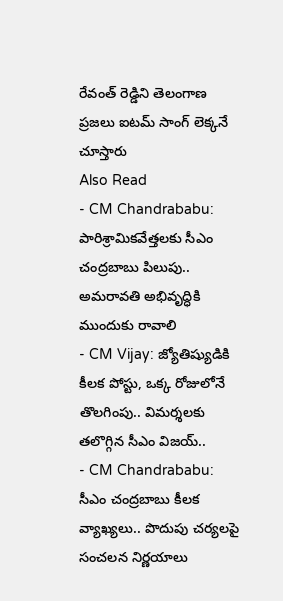రేవంత్ రెడ్డిని తెలంగాణ ప్రజలు ఐటమ్ సాంగ్ లెక్కనే చూస్తారు
Also Read
- CM Chandrababu: పారిశ్రామికవేత్తలకు సీఎం చంద్రబాబు పిలుపు.. అమరావతి అభివృద్ధికి ముందుకు రావాలి
- CM Vijay: జ్యోతిష్యుడికి కీలక పోస్టు, ఒక్క రోజులోనే తొలగింపు.. విమర్శలకు తలొగ్గిన సీఎం విజయ్..
- CM Chandrababu: సీఎం చంద్రబాబు కీలక వ్యాఖ్యలు.. పొదుపు చర్యలపై సంచలన నిర్ణయాలు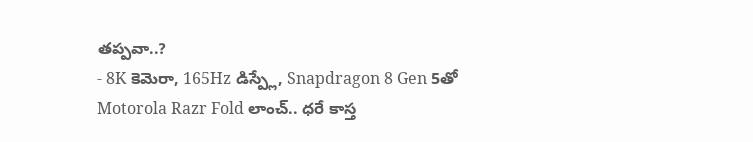తప్పవా..?
- 8K కెమెరా, 165Hz డిస్ప్లే, Snapdragon 8 Gen 5తో Motorola Razr Fold లాంచ్.. ధరే కాస్త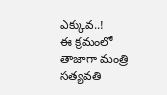ఎక్కువ..!
ఈ క్రమంలో తాజాగా మంత్రి సత్యవతి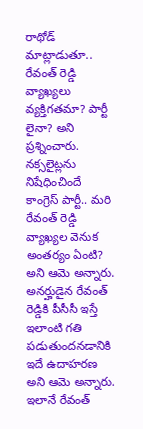రాథోడ్ మాట్లాడుతూ.. రేవంత్ రెడ్డి వ్యాఖ్యలు వ్యక్తిగతమా? పార్టీ లైనా? అని ప్రశ్నించారు. నక్సలైట్లను నిషేధించిందే కాంగ్రెస్ పార్టీ.. మరి రేవంత్ రెడ్డి వ్యాఖ్యల వెనుక అంతర్యం ఏంటి? అని ఆమె అన్నారు. అనర్హుడైన రేవంత్ రెడ్డికి పీసీసీ ఇస్తే ఇలాంటి గతి పడుతుందనడానికి ఇదే ఉదాహరణ అని ఆమె అన్నారు. ఇలానే రేవంత్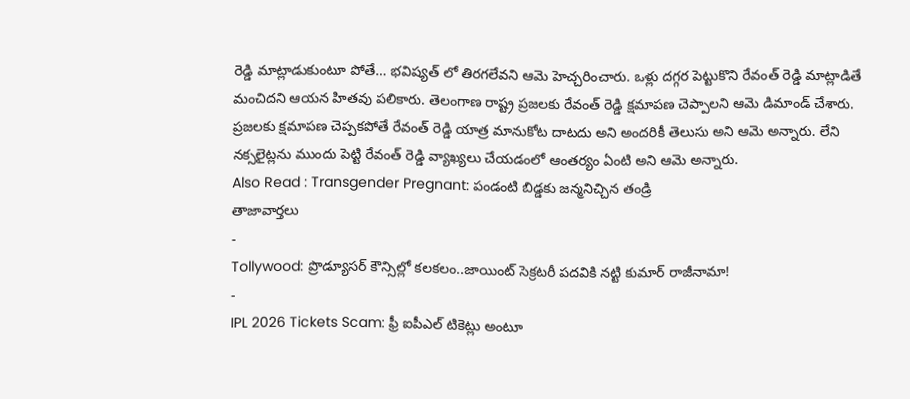రెడ్డి మాట్లాడుకుంటూ పోతే… భవిష్యత్ లో తిరగలేవని ఆమె హెచ్చరించారు. ఒళ్లు దగ్గర పెట్టుకొని రేవంత్ రెడ్డి మాట్లాడితే మంచిదని ఆయన హితవు పలికారు. తెలంగాణ రాష్ట్ర ప్రజలకు రేవంత్ రెడ్డి క్షమాపణ చెప్పాలని ఆమె డిమాండ్ చేశారు. ప్రజలకు క్షమాపణ చెప్పకపోతే రేవంత్ రెడ్డి యాత్ర మానుకోట దాటదు అని అందరికీ తెలుసు అని ఆమె అన్నారు. లేని నక్సలైట్లను ముందు పెట్టి రేవంత్ రెడ్డి వ్యాఖ్యలు చేయడంలో ఆంతర్యం ఏంటి అని ఆమె అన్నారు.
Also Read : Transgender Pregnant: పండంటి బిడ్డకు జన్మనిచ్చిన తండ్రి
తాజావార్తలు
-
Tollywood: ప్రొడ్యూసర్ కౌన్సిల్లో కలకలం..జాయింట్ సెక్రటరీ పదవికి నట్టి కుమార్ రాజీనామా!
-
IPL 2026 Tickets Scam: ఫ్రీ ఐపీఎల్ టికెట్లు అంటూ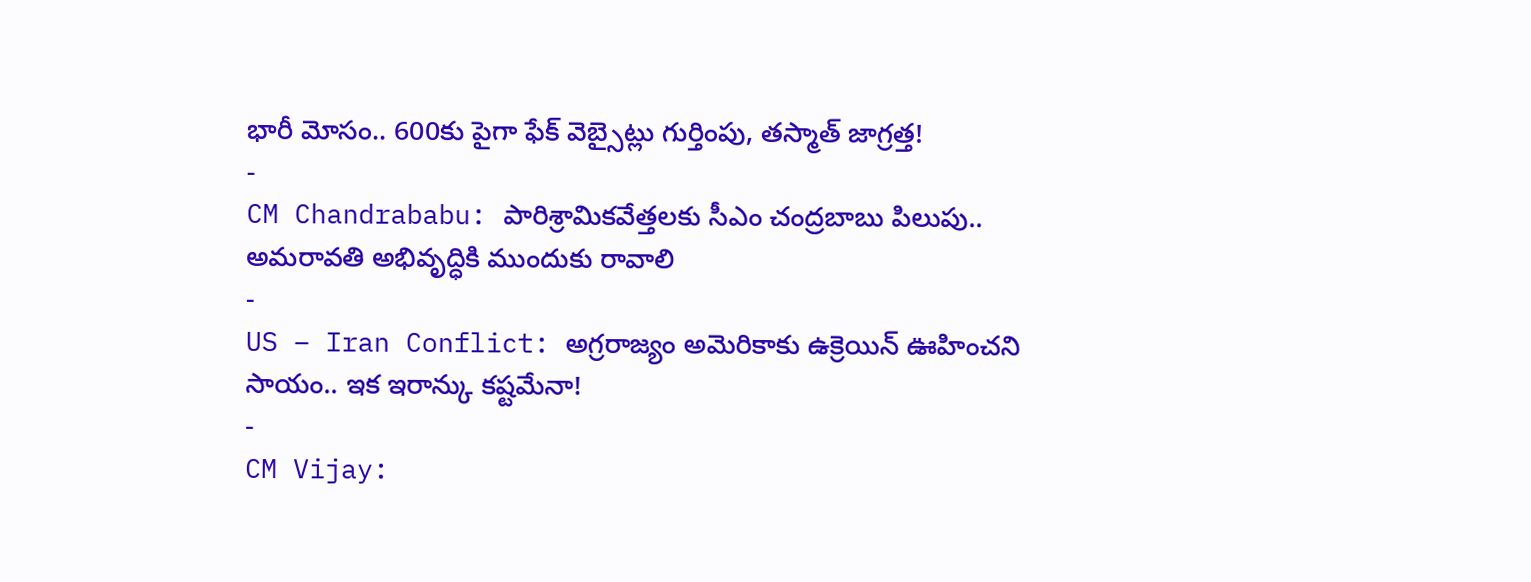భారీ మోసం.. 600కు పైగా ఫేక్ వెబ్సైట్లు గుర్తింపు, తస్మాత్ జాగ్రత్త!
-
CM Chandrababu: పారిశ్రామికవేత్తలకు సీఎం చంద్రబాబు పిలుపు.. అమరావతి అభివృద్ధికి ముందుకు రావాలి
-
US – Iran Conflict: అగ్రరాజ్యం అమెరికాకు ఉక్రెయిన్ ఊహించని సాయం.. ఇక ఇరాన్కు కష్టమేనా!
-
CM Vijay: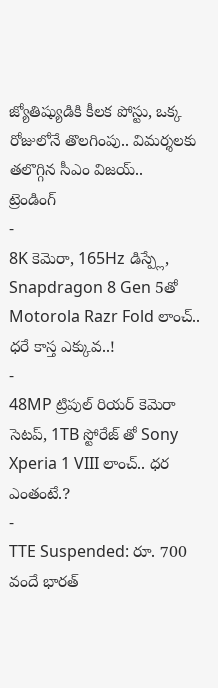జ్యోతిష్యుడికి కీలక పోస్టు, ఒక్క రోజులోనే తొలగింపు.. విమర్శలకు తలొగ్గిన సీఎం విజయ్..
ట్రెండింగ్
-
8K కెమెరా, 165Hz డిస్ప్లే, Snapdragon 8 Gen 5తో Motorola Razr Fold లాంచ్.. ధరే కాస్త ఎక్కువ..!
-
48MP ట్రిపుల్ రియర్ కెమెరా సెటప్, 1TB స్టోరేజ్ తో Sony Xperia 1 VIII లాంచ్.. ధర ఎంతంటే.?
-
TTE Suspended: రూ. 700 వందే భారత్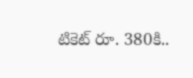టికెట్ రూ. 380కి..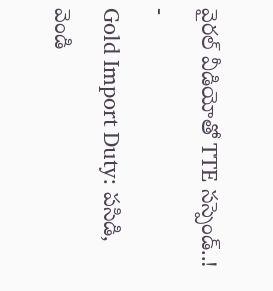వైరల్ వీడియోతో TTE సస్పెండ్..!
-
Gold Import Duty: పసిడి, వెండి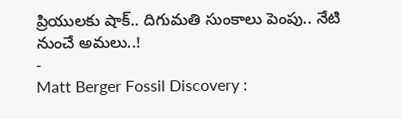ప్రియులకు షాక్.. దిగుమతి సుంకాలు పెంపు.. నేటి నుంచే అమలు..!
-
Matt Berger Fossil Discovery :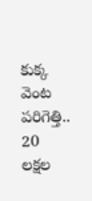కుక్క వెంట పరిగెత్తి.. 20 లక్షల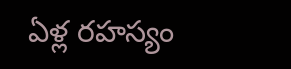ఏళ్ల రహస్యం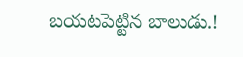బయటపెట్టిన బాలుడు.!